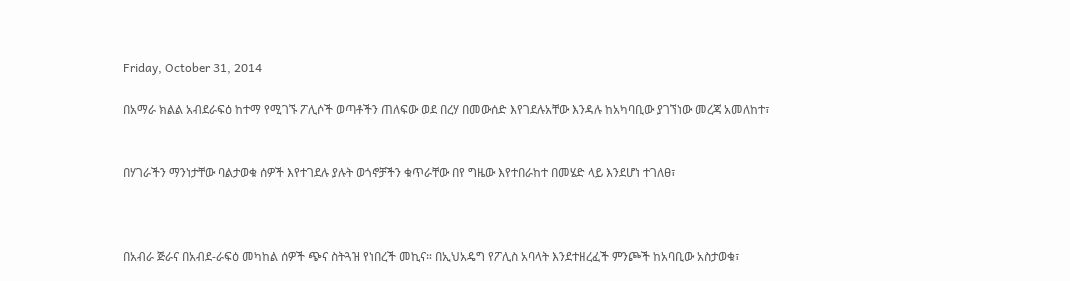Friday, October 31, 2014

በአማራ ክልል አብደራፍዕ ከተማ የሚገኙ ፖሊሶች ወጣቶችን ጠለፍው ወደ በረሃ በመውሰድ እየገደሉአቸው እንዳሉ ከአካባቢው ያገኘነው መረጃ አመለከተ፣


በሃገራችን ማንነታቸው ባልታወቁ ሰዎች እየተገደሉ ያሉት ወጎኖቻችን ቁጥራቸው በየ ግዜው እየተበራከተ በመሄድ ላይ እንደሆነ ተገለፀ፣



በአብራ ጅራና በአብደ-ራፍዕ መካከል ሰዎች ጭና ስትጓዝ የነበረች መኪና። በኢህአዴግ የፖሊስ አባላት እንደተዘረፈች ምንጮች ከአባቢው አስታወቁ፣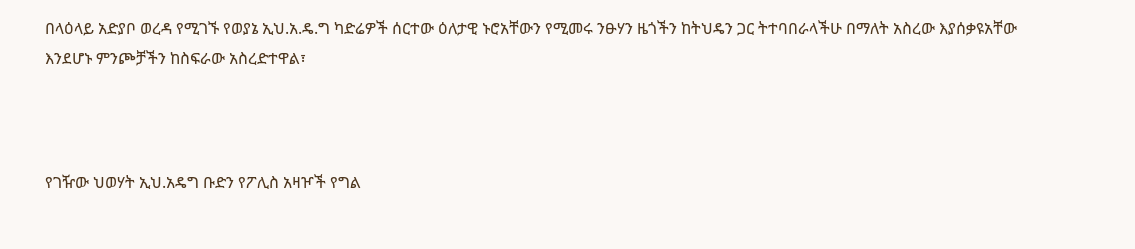በላዕላይ አድያቦ ወረዳ የሚገኙ የወያኔ ኢህ.አ.ዴ.ግ ካድሬዎች ሰርተው ዕለታዊ ኑሮአቸውን የሚመሩ ንፁሃን ዜጎችን ከትህዴን ጋር ትተባበራላችሁ በማለት አስረው እያሰቃዩአቸው እንደሆኑ ምንጮቻችን ከስፍራው አስረድተዋል፣



የገዥው ህወሃት ኢህ.አዴግ ቡድን የፖሊስ አዛዦች የግል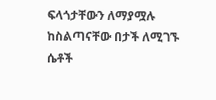ፍላጎታቸውን ለማያሟሉ ከስልጣናቸው በታች ለሚገኙ ሴቶች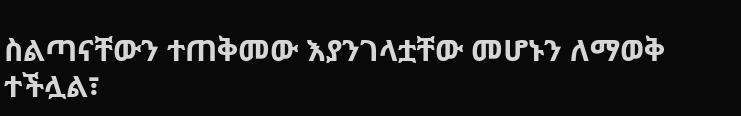ስልጣናቸውን ተጠቅመው እያንገላቷቸው መሆኑን ለማወቅ ተችሏል፣